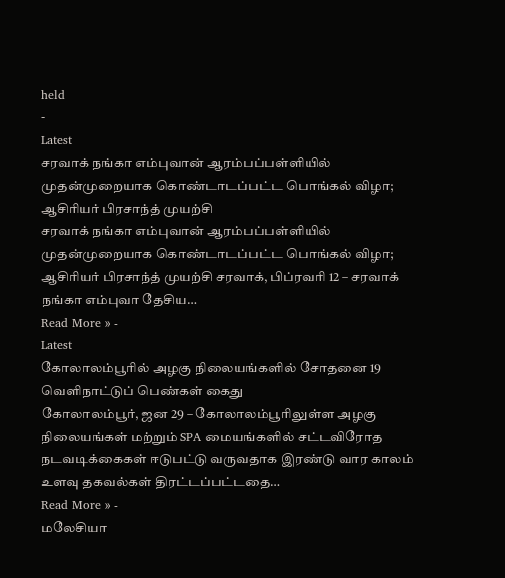held
-
Latest
சரவாக் நங்கா எம்புவான் ஆரம்பப்பள்ளியில் முதன்முறையாக கொண்டாடப்பட்ட பொங்கல் விழா; ஆசிரியர் பிரசாந்த் முயற்சி
சரவாக் நங்கா எம்புவான் ஆரம்பப்பள்ளியில் முதன்முறையாக கொண்டாடப்பட்ட பொங்கல் விழா; ஆசிரியர் பிரசாந்த் முயற்சி சரவாக், பிப்ரவரி 12 – சரவாக் நங்கா எம்புவா தேசிய…
Read More » -
Latest
கோலாலம்பூரில் அழகு நிலையங்களில் சோதனை 19 வெளிநாட்டுப் பெண்கள் கைது
கோலாலம்பூர், ஜன 29 – கோலாலம்பூரிலுள்ள அழகு நிலையங்கள் மற்றும் SPA மையங்களில் சட்டவிரோத நடவடிக்கைகள் ஈடுபட்டு வருவதாக இரண்டு வார காலம் உளவு தகவல்கள் திரட்டப்பட்டதை…
Read More » -
மலேசியா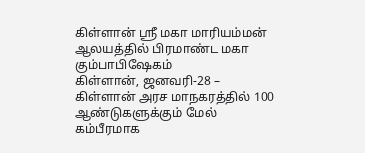கிள்ளான் ஸ்ரீ மகா மாரியம்மன் ஆலயத்தில் பிரமாண்ட மகா கும்பாபிஷேகம்
கிள்ளான், ஜனவரி-28 – கிள்ளான் அரச மாநகரத்தில் 100 ஆண்டுகளுக்கும் மேல் கம்பீரமாக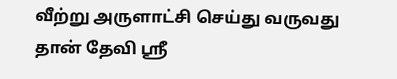வீற்று அருளாட்சி செய்து வருவது தான் தேவி ஸ்ரீ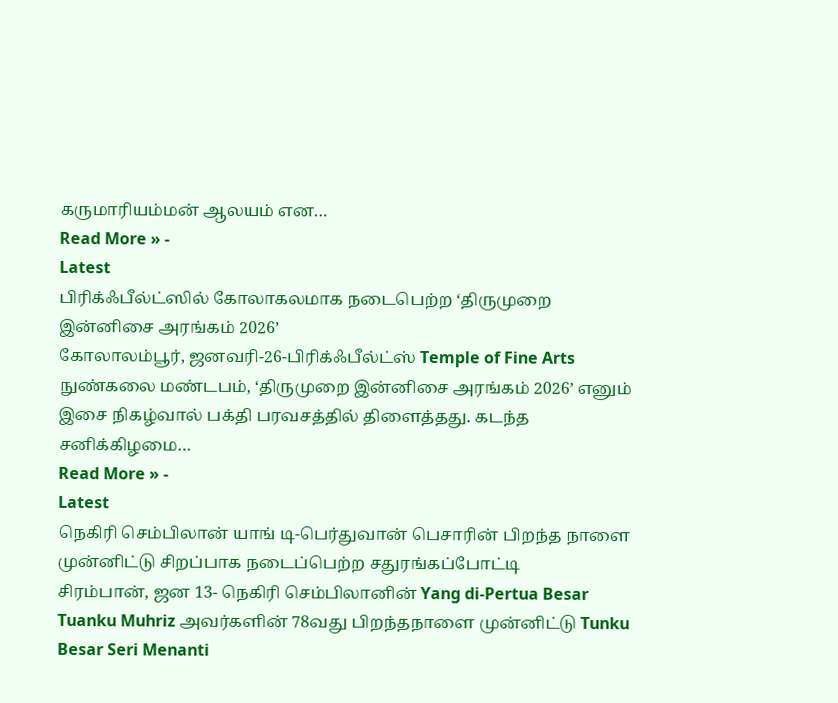கருமாரியம்மன் ஆலயம் என…
Read More » -
Latest
பிரிக்ஃபீல்ட்ஸில் கோலாகலமாக நடைபெற்ற ‘திருமுறை இன்னிசை அரங்கம் 2026’
கோலாலம்பூர், ஜனவரி-26-பிரிக்ஃபீல்ட்ஸ் Temple of Fine Arts நுண்கலை மண்டபம், ‘திருமுறை இன்னிசை அரங்கம் 2026’ எனும் இசை நிகழ்வால் பக்தி பரவசத்தில் திளைத்தது. கடந்த சனிக்கிழமை…
Read More » -
Latest
நெகிரி செம்பிலான் யாங் டி-பெர்துவான் பெசாரின் பிறந்த நாளை முன்னிட்டு சிறப்பாக நடைப்பெற்ற சதுரங்கப்போட்டி
சிரம்பான், ஜன 13- நெகிரி செம்பிலானின் Yang di-Pertua Besar Tuanku Muhriz அவர்களின் 78வது பிறந்தநாளை முன்னிட்டு Tunku Besar Seri Menanti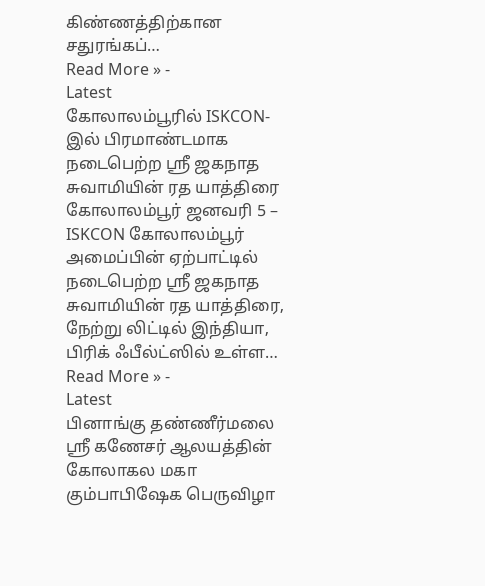கிண்ணத்திற்கான சதுரங்கப்…
Read More » -
Latest
கோலாலம்பூரில் ISKCON-இல் பிரமாண்டமாக நடைபெற்ற ஸ்ரீ ஜகநாத சுவாமியின் ரத யாத்திரை
கோலாலம்பூர் ஜனவரி 5 – ISKCON கோலாலம்பூர் அமைப்பின் ஏற்பாட்டில் நடைபெற்ற ஸ்ரீ ஜகநாத சுவாமியின் ரத யாத்திரை, நேற்று லிட்டில் இந்தியா, பிரிக் ஃபீல்ட்ஸில் உள்ள…
Read More » -
Latest
பினாங்கு தண்ணீர்மலை ஸ்ரீ கணேசர் ஆலயத்தின் கோலாகல மகா கும்பாபிஷேக பெருவிழா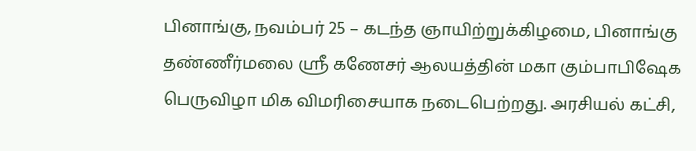பினாங்கு, நவம்பர் 25 – கடந்த ஞாயிற்றுக்கிழமை, பினாங்கு தண்ணீர்மலை ஸ்ரீ கணேசர் ஆலயத்தின் மகா கும்பாபிஷேக பெருவிழா மிக விமரிசையாக நடைபெற்றது. அரசியல் கட்சி,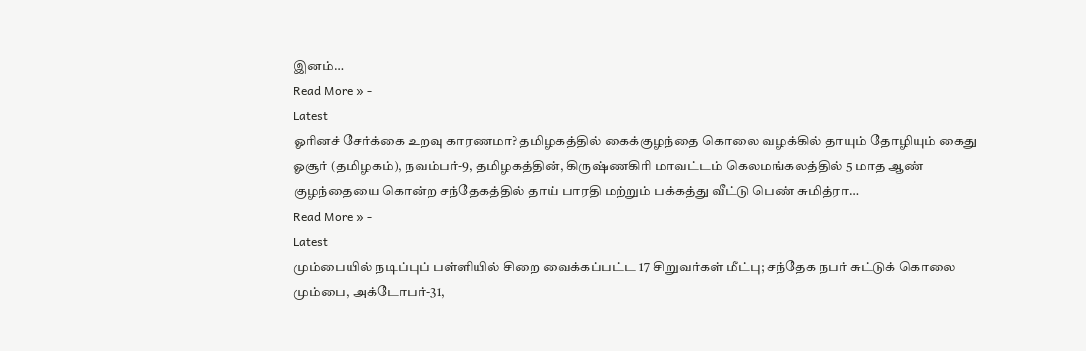இனம்…
Read More » -
Latest
ஓரினச் சேர்க்கை உறவு காரணமா? தமிழகத்தில் கைக்குழந்தை கொலை வழக்கில் தாயும் தோழியும் கைது
ஓசூர் (தமிழகம்), நவம்பர்-9, தமிழகத்தின், கிருஷ்ணகிரி மாவட்டம் கெலமங்கலத்தில் 5 மாத ஆண் குழந்தையை கொன்ற சந்தேகத்தில் தாய் பாரதி மற்றும் பக்கத்து வீட்டு பெண் சுமித்ரா…
Read More » -
Latest
மும்பையில் நடிப்புப் பள்ளியில் சிறை வைக்கப்பட்ட 17 சிறுவர்கள் மீட்பு; சந்தேக நபர் சுட்டுக் கொலை
மும்பை, அக்டோபர்-31,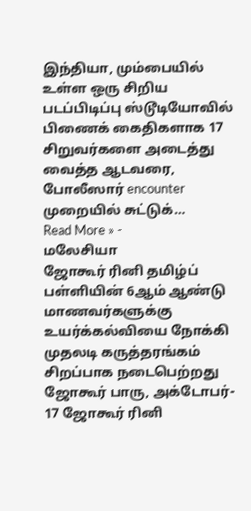இந்தியா, மும்பையில் உள்ள ஒரு சிறிய படப்பிடிப்பு ஸ்டூடியோவில் பிணைக் கைதிகளாக 17 சிறுவர்களை அடைத்து வைத்த ஆடவரை, போலீஸார் encounter முறையில் சுட்டுக்…
Read More » -
மலேசியா
ஜோகூர் ரினி தமிழ்ப் பள்ளியின் 6ஆம் ஆண்டு மாணவர்களுக்கு உயர்க்கல்வியை நோக்கி முதலடி கருத்தரங்கம் சிறப்பாக நடைபெற்றது
ஜோகூர் பாரு, அக்டோபர்- 17 ஜோகூர் ரினி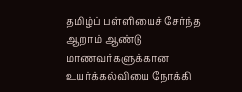தமிழ்ப் பள்ளியைச் சேர்ந்த ஆறாம் ஆண்டு மாணவர்களுக்கான உயர்க்கல்வியை நோக்கி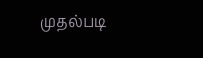முதல்படி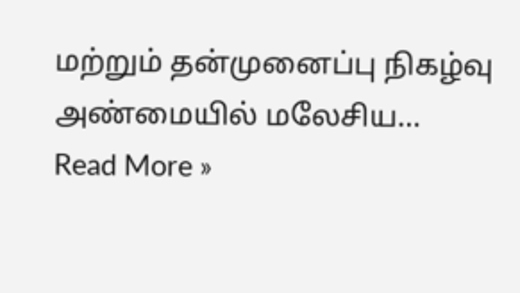மற்றும் தன்முனைப்பு நிகழ்வு அண்மையில் மலேசிய…
Read More »